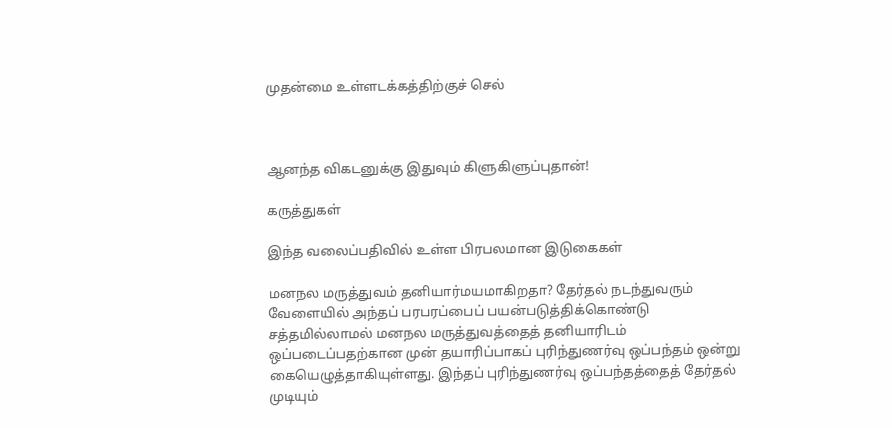முதன்மை உள்ளடக்கத்திற்குச் செல்



ஆனந்த விகடனுக்கு இதுவும் கிளுகிளுப்புதான்!

கருத்துகள்

இந்த வலைப்பதிவில் உள்ள பிரபலமான இடுகைகள்

மனநல மருத்துவம் தனியார்மயமாகிறதா? தேர்தல் நடந்துவரும் வேளையில் அந்தப் பரபரப்பைப் பயன்படுத்திக்கொண்டு சத்தமில்லாமல் மனநல மருத்துவத்தைத் தனியாரிடம் ஒப்படைப்பதற்கான முன் தயாரிப்பாகப் புரிந்துணர்வு ஒப்பந்தம் ஒன்று கையெழுத்தாகியுள்ளது. இந்தப் புரிந்துணர்வு ஒப்பந்தத்தைத் தேர்தல் முடியும்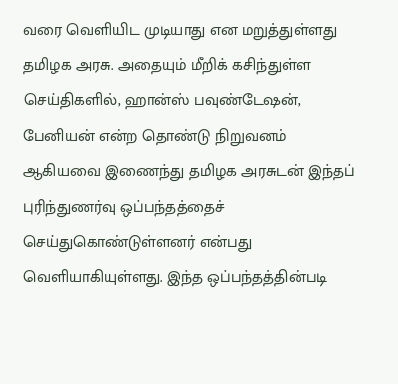வரை வெளியிட முடியாது என மறுத்துள்ளது தமிழக அரசு. அதையும் மீறிக் கசிந்துள்ள செய்திகளில், ஹான்ஸ் பவுண்டேஷன், பேனியன் என்ற தொண்டு நிறுவனம் ஆகியவை இணைந்து தமிழக அரசுடன் இந்தப் புரிந்துணர்வு ஒப்பந்தத்தைச் செய்துகொண்டுள்ளனர் என்பது வெளியாகியுள்ளது. இந்த ஒப்பந்தத்தின்படி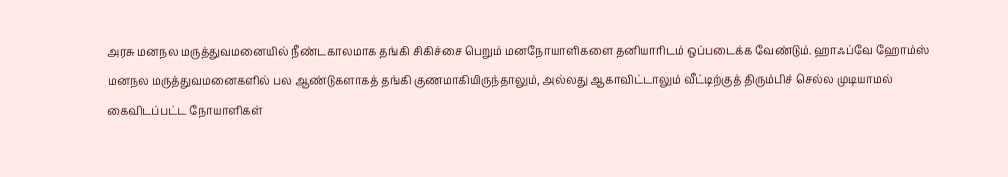அரசு மனநல மருத்துவமனையில் நீண்டகாலமாக தங்கி சிகிச்சை பெறும் மனநோயாளிகளை தனியாரிடம் ஒப்படைக்க வேண்டும். ஹாஃப்வே ஹோம்ஸ் மனநல மருத்துவமனைகளில் பல ஆண்டுகளாகத் தங்கி குணமாகியிருந்தாலும், அல்லது ஆகாவிட்டாலும் வீட்டிற்குத் திரும்பிச் செல்ல முடியாமல் கைவிடப்பட்ட நோயாளிகள்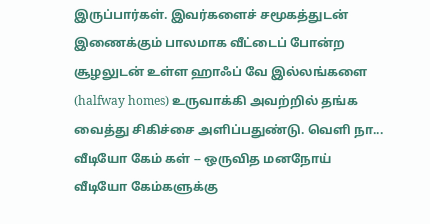இருப்பார்கள். இவர்களைச் சமூகத்துடன் இணைக்கும் பாலமாக வீட்டைப் போன்ற சூழலுடன் உள்ள ஹாஃப் வே இல்லங்களை (halfway homes) உருவாக்கி அவற்றில் தங்க வைத்து சிகிச்சை அளிப்பதுண்டு. வெளி நா...
வீடியோ கேம் கள் -- ஒருவித மனநோய் வீடியோ கேம்களுக்கு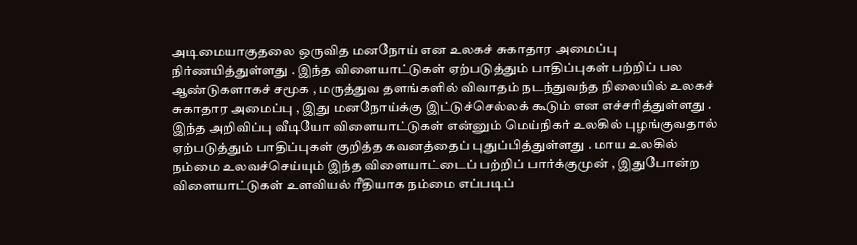அடிமையாகுதலை ஒருவித மனநோய் என உலகச் சுகாதார அமைப்பு நிர்ணயித்துள்ளது . இந்த விளையாட்டுகள் ஏற்படுத்தும் பாதிப்புகள் பற்றிப் பல ஆண்டுகளாகச் சமூக , மருத்துவ தளங்களில் விவாதம் நடந்துவந்த நிலையில் உலகச் சுகாதார அமைப்பு , இது மனநோய்க்கு இட்டுச்செல்லக் கூடும் என எச்சரித்துள்ளது . இந்த அறிவிப்பு வீடியோ விளையாட்டுகள் என்னும் மெய்நிகர் உலகில் புழங்குவதால் ஏற்படுத்தும் பாதிப்புகள் குறித்த கவனத்தைப் புதுப்பித்துள்ளது . மாய உலகில் நம்மை உலவச்செய்யும் இந்த விளையாட்டைப் பற்றிப் பார்க்குமுன் , இதுபோன்ற விளையாட்டுகள் உளவியல் ரீதியாக நம்மை எப்படிப்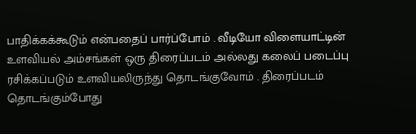பாதிக்கக்கூடும் என்பதைப் பார்ப்போம் . வீடியோ விளையாட்டின் உளவியல் அம்சங்கள் ஒரு திரைப்படம் அல்லது கலைப் படைப்பு ரசிக்கப்படும் உளவியலிருந்து தொடங்குவோம் . திரைப்படம் தொடங்கும்போது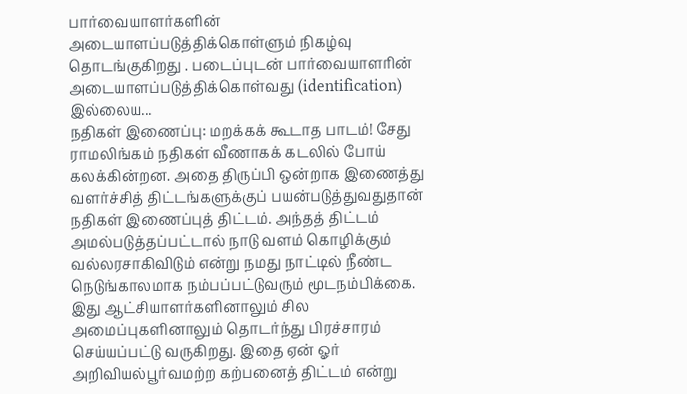பார்வையாளர்களின் அடையாளப்படுத்திக்கொள்ளும் நிகழ்வு தொடங்குகிறது . படைப்புடன் பார்வையாளரின் அடையாளப்படுத்திக்கொள்வது (identification) இல்லைய...
நதிகள் இணைப்பு: மறக்கக் கூடாத பாடம்! சேது ராமலிங்கம் நதிகள் வீணாகக் கடலில் போய் கலக்கின்றன. அதை திருப்பி ஒன்றாக இணைத்து வளர்ச்சித் திட்டங்களுக்குப் பயன்படுத்துவதுதான் நதிகள் இணைப்புத் திட்டம். அந்தத் திட்டம் அமல்படுத்தப்பட்டால் நாடு வளம் கொழிக்கும் வல்லரசாகிவிடும் என்று நமது நாட்டில் நீண்ட நெடுங்காலமாக நம்பப்பட்டுவரும் மூடநம்பிக்கை. இது ஆட்சியாளர்களினாலும் சில அமைப்புகளினாலும் தொடர்ந்து பிரச்சாரம் செய்யப்பட்டு வருகிறது. இதை ஏன் ஓர் அறிவியல்பூர்வமற்ற கற்பனைத் திட்டம் என்று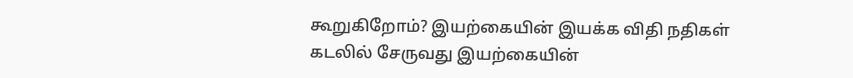கூறுகிறோம்? இயற்கையின் இயக்க விதி நதிகள் கடலில் சேருவது இயற்கையின்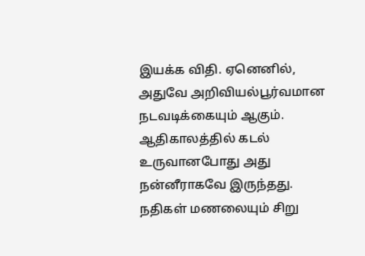இயக்க விதி. ஏனெனில், அதுவே அறிவியல்பூர்வமான நடவடிக்கையும் ஆகும். ஆதிகாலத்தில் கடல் உருவானபோது அது நன்னீராகவே இருந்தது. நதிகள் மணலையும் சிறு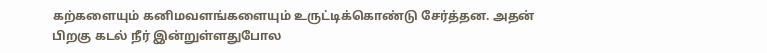கற்களையும் கனிமவளங்களையும் உருட்டிக்கொண்டு சேர்த்தன. அதன் பிறகு கடல் நீர் இன்றுள்ளதுபோல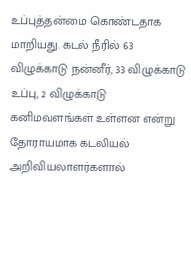உப்புத்தன்மை கொண்டதாக மாறியது. கடல் நீரில் 63 விழுக்காடு நன்னீர், 33 விழுக்காடு உப்பு, 2 விழுக்காடு கனிமவளங்கள் உள்ளன என்று தோராயமாக கடலியல் அறிவியலாளர்களால்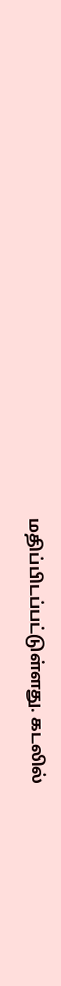மதிப்பிடப்பட்டுள்ளது. கடலில்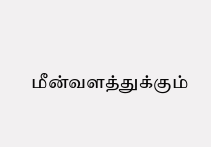மீன்வளத்துக்கும்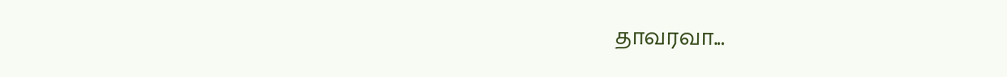தாவரவா...